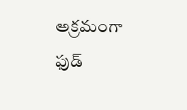అక్రమంగా ఫుడ్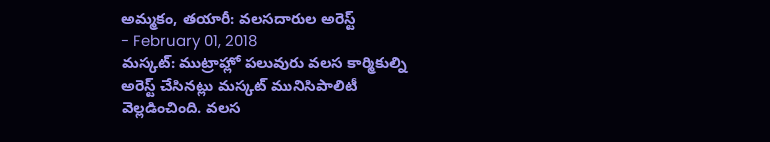అమ్మకం, తయారీ: వలసదారుల అరెస్ట్
- February 01, 2018
మస్కట్: ముట్రాహ్లో పలువురు వలస కార్మికుల్ని అరెస్ట్ చేసినట్లు మస్కట్ మునిసిపాలిటీ వెల్లడించింది. వలస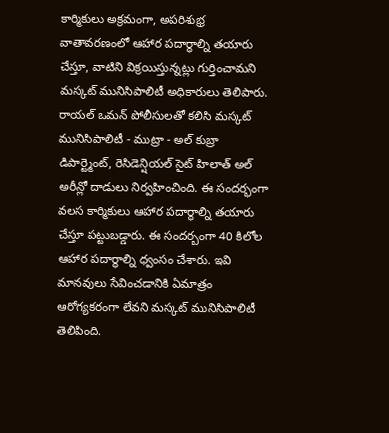కార్మికులు అక్రమంగా, అపరిశుభ్ర వాతావరణంలో ఆహార పదార్థాల్ని తయారు చేస్తూ, వాటిని విక్రయిస్తున్నట్లు గుర్తించామని మస్కట్ మునిసిపాలిటీ అధికారులు తెలిపారు. రాయల్ ఒమన్ పోలీసులతో కలిసి మస్కట్ మునిసిపాలిటీ - ముట్రా - అల్ కుబ్రా డిపార్ట్మెంట్, రెసిడెన్షియల్ సైట్ హిలాత్ అల్ అరీన్లో దాడులు నిర్వహించింది. ఈ సందర్భంగా వలస కార్మికులు ఆహార పదార్థాల్ని తయారు చేస్తూ పట్టుబడ్డారు. ఈ సందర్బంగా 40 కిలోల ఆహార పదార్థాల్ని ధ్వంసం చేశారు. ఇవి మానవులు సేవించడానికి ఏమాత్రం ఆరోగ్యకరంగా లేవని మస్కట్ మునిసిపాలిటీ తెలిపింది.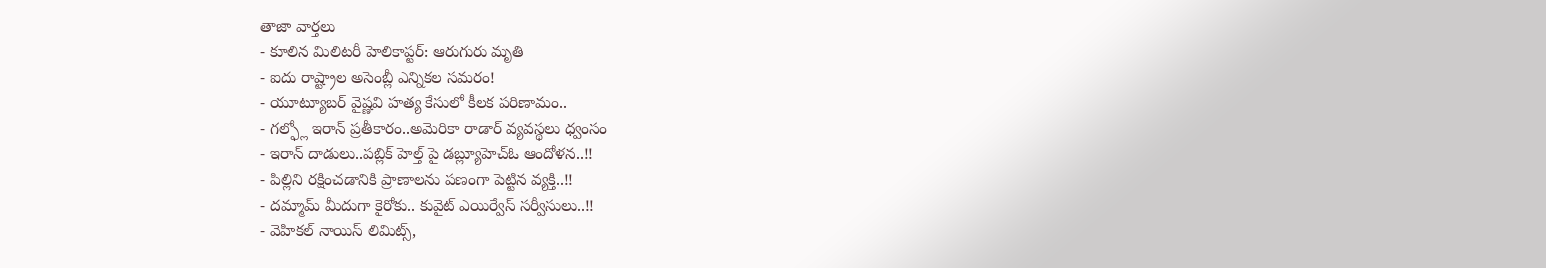తాజా వార్తలు
- కూలిన మిలిటరీ హెలికాప్టర్: ఆరుగురు మృతి
- ఐదు రాష్ట్రాల అసెంబ్లీ ఎన్నికల సమరం!
- యూట్యూబర్ వైష్ణవి హత్య కేసులో కీలక పరిణామం..
- గల్ఫ్లో ఇరాన్ ప్రతీకారం..అమెరికా రాడార్ వ్యవస్థలు ధ్వంసం
- ఇరాన్ దాడులు..పబ్లిక్ హెల్త్ పై డబ్ల్యూహెచ్ఓ ఆందోళన..!!
- పిల్లిని రక్షించడానికి ప్రాణాలను పణంగా పెట్టిన వ్యక్తి..!!
- దమ్మామ్ మీదుగా కైరోకు.. కువైట్ ఎయిర్వేస్ సర్వీసులు..!!
- వెహికల్ నాయిస్ లిమిట్స్,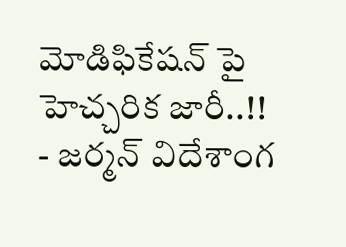మోడిఫికేషన్ పై హెచ్చరిక జారీ..!!
- జర్మన్ విదేశాంగ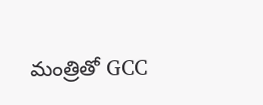మంత్రితో GCC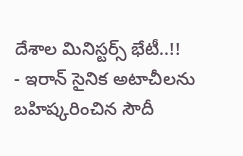దేశాల మినిస్టర్స్ భేటీ..!!
- ఇరాన్ సైనిక అటాచీలను బహిష్కరించిన సౌదీ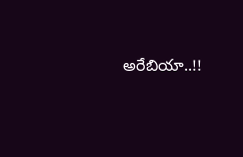అరేబియా..!!